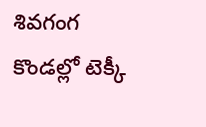శివగంగ కొండల్లో టెక్కీ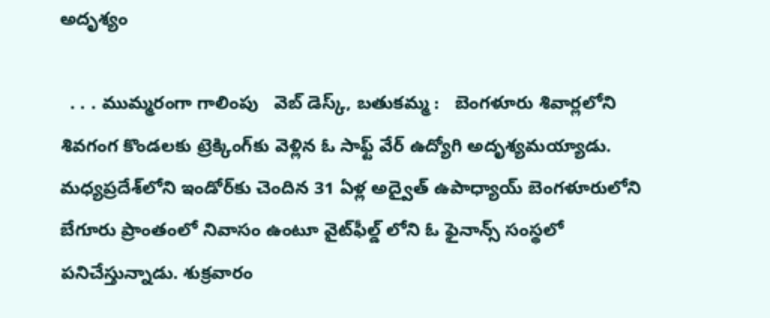అదృశ్యం

  . . . ముమ్మరంగా గాలింపు   వెబ్ డెస్క్, బతుకమ్మ :   బెంగళూరు శివార్లలోని శివగంగ కొండలకు ట్రెక్కింగ్‌కు వెళ్లిన ఓ సాఫ్ట్‌ వేర్ ఉద్యోగి అదృశ్యమయ్యాడు. మధ్యప్రదేశ్‌లోని ఇండోర్‌కు చెందిన 31 ఏళ్ల అద్వైత్ ఉపాధ్యాయ్ బెంగళూరులోని బేగూరు ప్రాంతంలో నివాసం ఉంటూ వైట్‌ఫీల్డ్‌ లోని ఓ ఫైనాన్స్ సంస్థలో పనిచేస్తున్నాడు. శుక్రవారం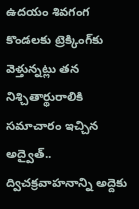ఉదయం శివగంగ కొండలకు ట్రెక్కింగ్‌కు వెళ్తున్నట్లు తన నిశ్చితార్థురాలికి సమాచారం ఇచ్చిన అద్వైత్.. ద్విచక్రవాహనాన్ని అద్దెకు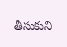తీసుకుని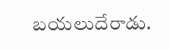బయలుదేరాడు.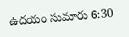ఉదయం సుమారు 6:30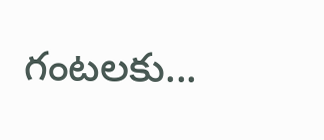గంటలకు...